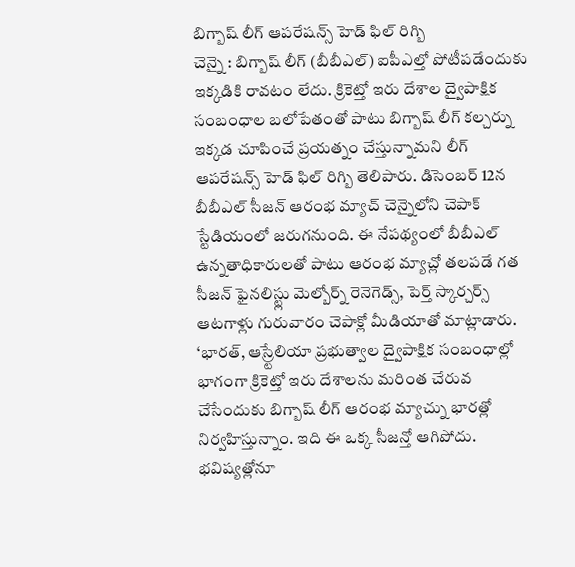బిగ్బాష్ లీగ్ ఆపరేషన్స్ హెడ్ ఫిల్ రిగ్బి
చెన్నై : బిగ్బాష్ లీగ్ (బీబీఎల్) ఐపీఎల్తో పోటీపడేందుకు ఇక్కడికి రావటం లేదు. క్రికెట్తో ఇరు దేశాల ద్వైపాక్షిక సంబంధాల బలోపేతంతో పాటు బిగ్బాష్ లీగ్ కల్చర్ను ఇక్కడ చూపించే ప్రయత్నం చేస్తున్నామని లీగ్ ఆపరేషన్స్ హెడ్ ఫిల్ రిగ్బి తెలిపారు. డిసెంబర్ 12న బీబీఎల్ సీజన్ ఆరంభ మ్యాచ్ చెన్నైలోని చెపాక్ స్టేడియంలో జరుగనుంది. ఈ నేపథ్యంలో బీబీఎల్ ఉన్నతాధికారులతో పాటు ఆరంభ మ్యాచ్లో తలపడే గత సీజన్ ఫైనలిస్ట్లు మెల్బోర్న్ రెనెగెడ్స్, పెర్త్ స్కార్చర్స్ ఆటగాళ్లు గురువారం చెపాక్లో మీడియాతో మాట్లాడారు. ‘భారత్, ఆస్ర్టేలియా ప్రభుత్వాల ద్వైపాక్షిక సంబంధాల్లో భాగంగా క్రికెట్తో ఇరు దేశాలను మరింత చేరువ చేసేందుకు బిగ్బాష్ లీగ్ ఆరంభ మ్యాచ్ను భారత్లో నిర్వహిస్తున్నాం. ఇది ఈ ఒక్క సీజన్తో ఆగిపోదు. భవిష్యత్లోనూ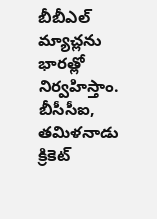బీబీఎల్ మ్యాచ్లను భారత్లో నిర్వహిస్తాం. బీసీసీఐ, తమిళనాడు క్రికెట్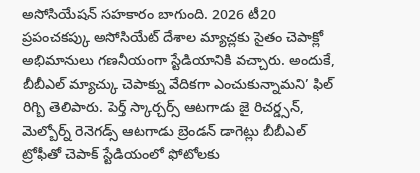అసోసియేషన్ సహకారం బాగుంది. 2026 టీ20 ప్రపంచకప్కు అసోసియేట్ దేశాల మ్యాచ్లకు సైతం చెపాక్లో అభిమానులు గణనీయంగా స్టేడియానికి వచ్చారు. అందుకే, బీబీఎల్ మ్యాచ్కు చెపాక్ను వేదికగా ఎంచుకున్నామని’ ఫిల్ రిగ్బి తెలిపారు. పెర్త్ స్కార్చర్స్ ఆటగాడు జై రిచర్డ్సన్, మెల్బోర్న్ రెనెగడ్స్ ఆటగాడు బ్రెండన్ డాగెట్లు బీబీఎల్ ట్రోఫీతో చెపాక్ స్టేడియంలో ఫోటోలకు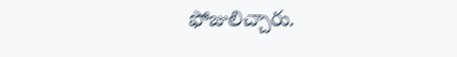ఫోజులిచ్చారు.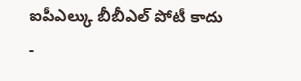ఐపీఎల్కు బీబీఎల్ పోటీ కాదు
-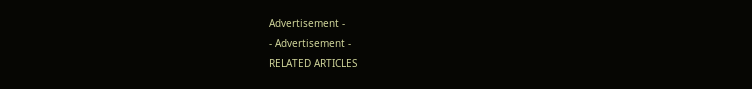Advertisement -
- Advertisement -
RELATED ARTICLES